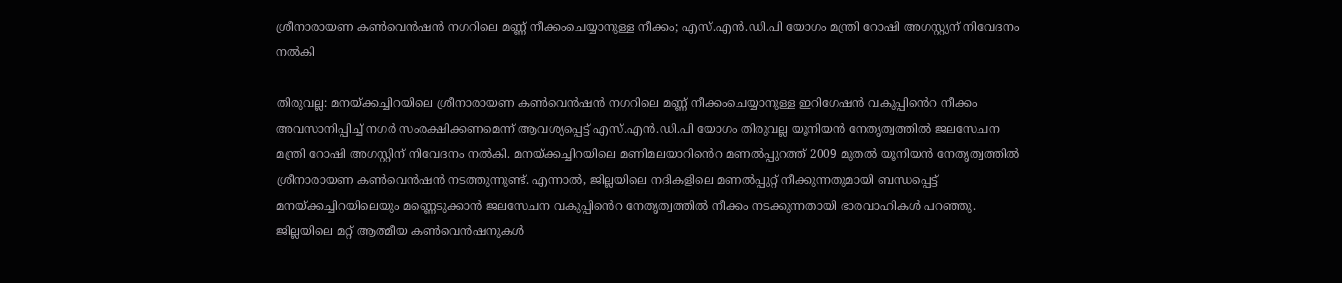ശ്രീനാരായണ കൺവെൻഷൻ നഗറിലെ മണ്ണ് നീക്കംചെയ്യാനുള്ള നീക്കം; എസ്.എൻ.ഡി.പി യോഗം മന്ത്രി റോഷി അഗസ്റ്റ്യന് നിവേദനം നൽകി

തിരുവല്ല: മനയ്ക്കച്ചിറയിലെ ശ്രീനാരായണ കൺവെൻഷൻ നഗറിലെ മണ്ണ് നീക്കംചെയ്യാനുള്ള ഇറിഗേഷൻ വകുപ്പി‍ൻെറ നീക്കം അവസാനിപ്പിച്ച് നഗർ സംരക്ഷിക്കണമെന്ന് ആവശ്യപ്പെട്ട് എസ്.എൻ.ഡി.പി യോഗം തിരുവല്ല യൂനിയ‍ൻ നേതൃത്വത്തിൽ ജലസേചന മന്ത്രി റോഷി അഗസ്റ്റിന് നിവേദനം നൽകി. മനയ്ക്കച്ചിറയിലെ മണിമലയാറി‍ൻെറ മണൽപ്പുറത്ത് 2009 മുതൽ യൂനിയ‍ൻ നേതൃത്വത്തിൽ ശ്രീനാരായണ കൺവെൻഷൻ നടത്തുന്നുണ്ട്. എന്നാൽ, ജില്ലയിലെ നദികളിലെ മണൽപ്പുറ്റ് നീക്കുന്നതുമായി ബന്ധപ്പെട്ട് മനയ്ക്കച്ചിറയിലെയും മണ്ണെടുക്കാൻ ജലസേചന വകുപ്പി‍ൻെറ നേതൃത്വത്തിൽ നീക്കം നടക്കുന്നതായി ഭാരവാഹികൾ പറഞ്ഞു. ജില്ലയിലെ മറ്റ് ആത്മീയ കൺവെൻഷനുകൾ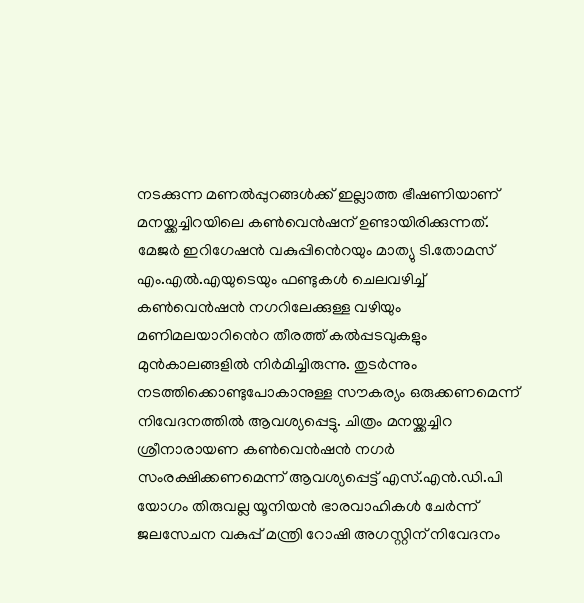നടക്കുന്ന മണൽപ്പുറങ്ങൾക്ക് ഇല്ലാത്ത ഭീഷണിയാണ് മനയ്ക്കച്ചിറയിലെ കൺവെൻഷന് ഉണ്ടായിരിക്കുന്നത്. മേജർ ഇറിഗേഷൻ വകുപ്പി‍ൻെറയും മാത്യു ടി.തോമസ് എം.എൽ.എയുടെയും ഫണ്ടുകൾ ചെലവഴിച്ച് കൺവെൻഷൻ നഗറിലേക്കുള്ള വഴിയും മണിമലയാറി‍ൻെറ തീരത്ത് കൽപ്പടവുകളും മുൻകാലങ്ങളിൽ നിർമിച്ചിരുന്നു. തുടർന്നും നടത്തിക്കൊണ്ടുപോകാനുള്ള സൗകര്യം ഒരുക്കണമെന്ന് നിവേദനത്തിൽ ആവശ്യപ്പെട്ടു. ചിത്രം മനയ്ക്കച്ചിറ ശ്രീനാരായണ കൺവെൻഷൻ നഗർ സംരക്ഷിക്കണമെന്ന് ആവശ്യപ്പെട്ട് എസ്.എൻ.ഡി.പി യോഗം തിരുവല്ല യൂനിയ‍ൻ ഭാരവാഹികൾ ചേർന്ന് ജലസേചന വകുപ്പ് മന്ത്രി റോഷി അഗസ്റ്റിന് നിവേദനം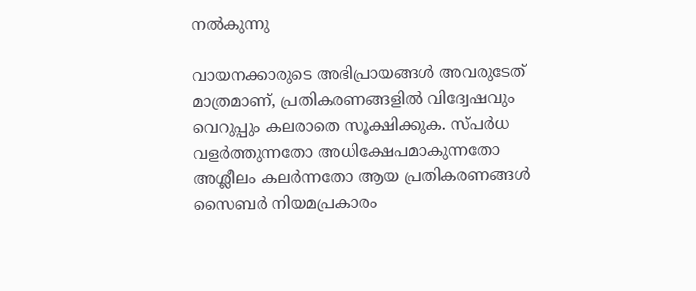നൽകുന്നു

വായനക്കാരുടെ അഭിപ്രായങ്ങള്‍ അവരുടേത് മാത്രമാണ്, പ്രതികരണങ്ങളിൽ വിദ്വേഷവും വെറുപ്പും കലരാതെ സൂക്ഷിക്കുക. സ്പർധ വളർത്തുന്നതോ അധിക്ഷേപമാകുന്നതോ അശ്ലീലം കലർന്നതോ ആയ പ്രതികരണങ്ങൾ സൈബർ നിയമപ്രകാരം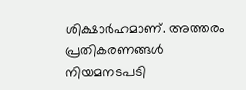ശിക്ഷാർഹമാണ്. അത്തരം പ്രതികരണങ്ങൾ നിയമനടപടി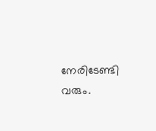നേരിടേണ്ടി വരും.